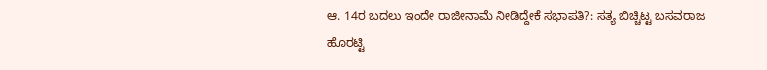ಆ. 14ರ ಬದಲು ಇಂದೇ ರಾಜೀನಾಮೆ ನೀಡಿದ್ದೇಕೆ ಸಭಾಪತಿ?: ಸತ್ಯ ಬಿಚ್ಚಿಟ್ಟ ಬಸವರಾಜ ಹೊರಟ್ಟಿ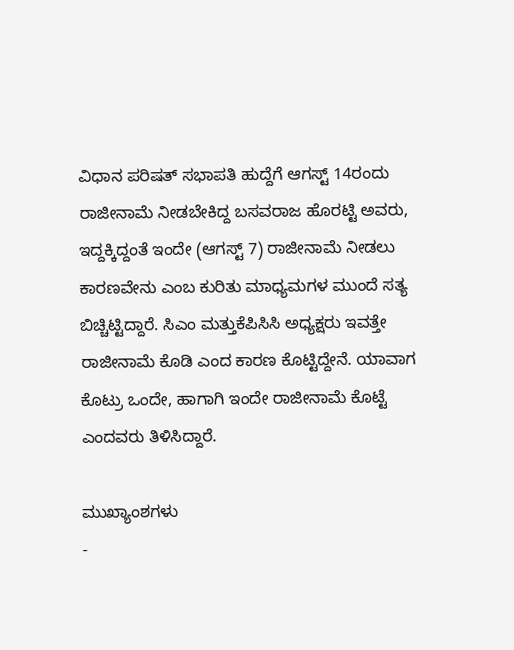ವಿಧಾನ ಪರಿಷತ್ ಸಭಾಪತಿ ಹುದ್ದೆಗೆ ಆಗಸ್ಟ್ 14ರಂದು ರಾಜೀನಾಮೆ ನೀಡಬೇಕಿದ್ದ ಬಸವರಾಜ ಹೊರಟ್ಟಿ ಅವರು, ಇದ್ದಕ್ಕಿದ್ದಂತೆ ಇಂದೇ (ಆಗಸ್ಟ್ 7) ರಾಜೀನಾಮೆ ನೀಡಲು ಕಾರಣವೇನು ಎಂಬ ಕುರಿತು ಮಾಧ್ಯಮಗಳ ಮುಂದೆ ಸತ್ಯ ಬಿಚ್ಚಿಟ್ಟಿದ್ದಾರೆ. ಸಿಎಂ ಮತ್ತುಕೆಪಿಸಿಸಿ ಅಧ್ಯಕ್ಷರು ಇವತ್ತೇ ರಾಜೀನಾಮೆ ಕೊಡಿ ಎಂದ ಕಾರಣ ಕೊಟ್ಟಿದ್ದೇನೆ. ಯಾವಾಗ ಕೊಟ್ರು ಒಂದೇ, ಹಾಗಾಗಿ ಇಂದೇ ರಾಜೀನಾಮೆ ಕೊಟ್ಟೆ ಎಂದವರು ತಿಳಿಸಿದ್ದಾರೆ.

ಮುಖ್ಯಾಂಶಗಳು
-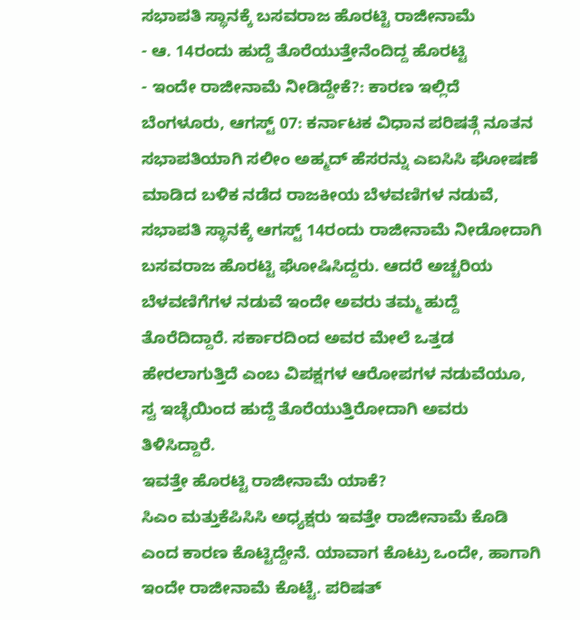ಸಭಾಪತಿ ಸ್ಥಾನಕ್ಕೆ ಬಸವರಾಜ ಹೊರಟ್ಟಿ ರಾಜೀನಾಮೆ
- ಆ. 14ರಂದು ಹುದ್ದೆ ತೊರೆಯುತ್ತೇನೆಂದಿದ್ದ ಹೊರಟ್ಟಿ
- ಇಂದೇ ರಾಜೀನಾಮೆ ನೀಡಿದ್ದೇಕೆ?: ಕಾರಣ ಇಲ್ಲಿದೆ
ಬೆಂಗಳೂರು, ಆಗಸ್ಟ್ 07: ಕರ್ನಾಟಕ ವಿಧಾನ ಪರಿಷತ್ಗೆ ನೂತನ ಸಭಾಪತಿಯಾಗಿ ಸಲೀಂ ಅಹ್ಮದ್ ಹೆಸರನ್ನು ಎಐಸಿಸಿ ಘೋಷಣೆ ಮಾಡಿದ ಬಳಿಕ ನಡೆದ ರಾಜಕೀಯ ಬೆಳವಣಿಗಳ ನಡುವೆ, ಸಭಾಪತಿ ಸ್ಥಾನಕ್ಕೆ ಆಗಸ್ಟ್ 14ರಂದು ರಾಜೀನಾಮೆ ನೀಡೋದಾಗಿ ಬಸವರಾಜ ಹೊರಟ್ಟಿ ಘೋಷಿಸಿದ್ದರು. ಆದರೆ ಅಚ್ಚರಿಯ ಬೆಳವಣಿಗೆಗಳ ನಡುವೆ ಇಂದೇ ಅವರು ತಮ್ಮ ಹುದ್ದೆ ತೊರೆದಿದ್ದಾರೆ. ಸರ್ಕಾರದಿಂದ ಅವರ ಮೇಲೆ ಒತ್ತಡ ಹೇರಲಾಗುತ್ತಿದೆ ಎಂಬ ವಿಪಕ್ಷಗಳ ಆರೋಪಗಳ ನಡುವೆಯೂ, ಸ್ವ ಇಚ್ಛೆಯಿಂದ ಹುದ್ದೆ ತೊರೆಯುತ್ತಿರೋದಾಗಿ ಅವರು ತಿಳಿಸಿದ್ದಾರೆ.
ಇವತ್ತೇ ಹೊರಟ್ಟಿ ರಾಜೀನಾಮೆ ಯಾಕೆ?
ಸಿಎಂ ಮತ್ತುಕೆಪಿಸಿಸಿ ಅಧ್ಯಕ್ಷರು ಇವತ್ತೇ ರಾಜೀನಾಮೆ ಕೊಡಿ ಎಂದ ಕಾರಣ ಕೊಟ್ಟಿದ್ದೇನೆ. ಯಾವಾಗ ಕೊಟ್ರು ಒಂದೇ, ಹಾಗಾಗಿ ಇಂದೇ ರಾಜೀನಾಮೆ ಕೊಟ್ಟೆ. ಪರಿಷತ್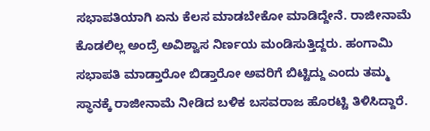ಸಭಾಪತಿಯಾಗಿ ಏನು ಕೆಲಸ ಮಾಡಬೇಕೋ ಮಾಡಿದ್ದೇನೆ. ರಾಜೀನಾಮೆ ಕೊಡಲಿಲ್ಲ ಅಂದ್ರೆ ಅವಿಶ್ವಾಸ ನಿರ್ಣಯ ಮಂಡಿಸುತ್ತಿದ್ದರು. ಹಂಗಾಮಿ ಸಭಾಪತಿ ಮಾಡ್ತಾರೋ ಬಿಡ್ತಾರೋ ಅವರಿಗೆ ಬಿಟ್ಟಿದ್ದು ಎಂದು ತಮ್ಮ ಸ್ಥಾನಕ್ಕೆ ರಾಜೀನಾಮೆ ನೀಡಿದ ಬಳಿಕ ಬಸವರಾಜ ಹೊರಟ್ಟಿ ತಿಳಿಸಿದ್ದಾರೆ.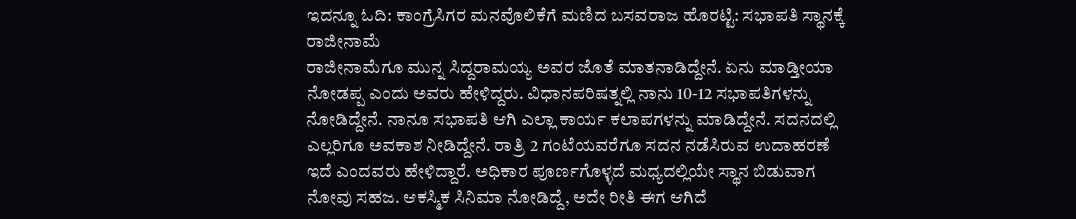ಇದನ್ನೂ ಓದಿ: ಕಾಂಗ್ರೆಸಿಗರ ಮನವೊಲಿಕೆಗೆ ಮಣಿದ ಬಸವರಾಜ ಹೊರಟ್ಟಿ: ಸಭಾಪತಿ ಸ್ಥಾನಕ್ಕೆ ರಾಜೀನಾಮೆ
ರಾಜೀನಾಮೆಗೂ ಮುನ್ನ ಸಿದ್ದರಾಮಯ್ಯ ಅವರ ಜೊತೆ ಮಾತನಾಡಿದ್ದೇನೆ. ಏನು ಮಾಡ್ತೀಯಾ ನೋಡಪ್ಪ ಎಂದು ಅವರು ಹೇಳಿದ್ದರು. ವಿಧಾನಪರಿಷತ್ನಲ್ಲಿ ನಾನು 10-12 ಸಭಾಪತಿಗಳನ್ನು ನೋಡಿದ್ದೇನೆ. ನಾನೂ ಸಭಾಪತಿ ಆಗಿ ಎಲ್ಲಾ ಕಾರ್ಯ ಕಲಾಪಗಳನ್ನು ಮಾಡಿದ್ದೇನೆ. ಸದನದಲ್ಲಿ ಎಲ್ಲರಿಗೂ ಅವಕಾಶ ನೀಡಿದ್ದೇನೆ. ರಾತ್ರಿ 2 ಗಂಟೆಯವರೆಗೂ ಸದನ ನಡೆಸಿರುವ ಉದಾಹರಣೆ ಇದೆ ಎಂದವರು ಹೇಳಿದ್ದಾರೆ. ಅಧಿಕಾರ ಪೂರ್ಣಗೊಳ್ಳದೆ ಮಧ್ಯದಲ್ಲಿಯೇ ಸ್ಥಾನ ಬಿಡುವಾಗ ನೋವು ಸಹಜ. ಆಕಸ್ಮಿಕ ಸಿನಿಮಾ ನೋಡಿದ್ದೆ, ಅದೇ ರೀತಿ ಈಗ ಆಗಿದೆ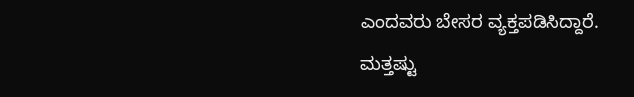ಎಂದವರು ಬೇಸರ ವ್ಯಕ್ತಪಡಿಸಿದ್ದಾರೆ.
ಮತ್ತಷ್ಟು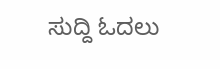ಸುದ್ದಿ ಓದಲು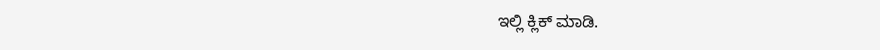ಇಲ್ಲಿ ಕ್ಲಿಕ್ ಮಾಡಿ.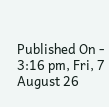Published On - 3:16 pm, Fri, 7 August 26